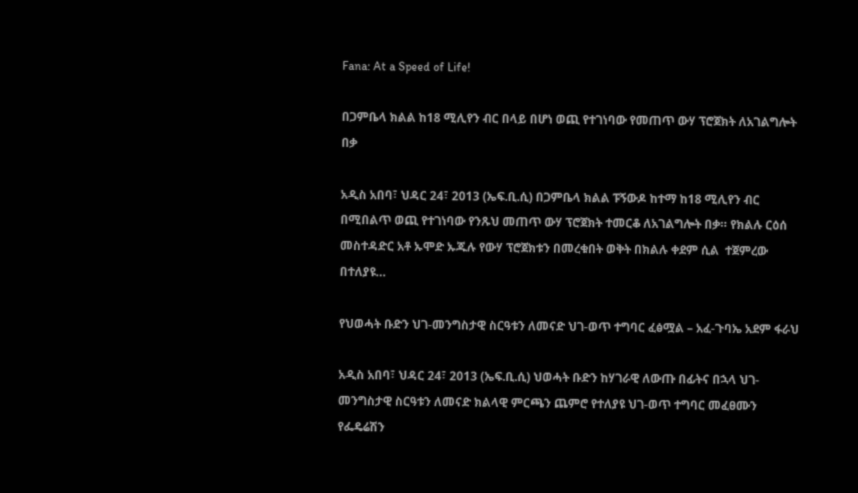Fana: At a Speed of Life!

በጋምቤላ ክልል ከ18 ሚሊየን ብር በላይ በሆነ ወጪ የተገነባው የመጠጥ ውሃ ፕሮጀክት ለአገልግሎት በቃ

አዲስ አበባ፣ ህዳር 24፣ 2013 (ኤፍ.ቢ.ሲ) በጋምቤላ ክልል ፑኝውዶ ከተማ ከ18 ሚሊየን ብር በሚበልጥ ወጪ የተገነባው የንጹህ መጠጥ ውሃ ፕሮጀክት ተመርቆ ለአገልግሎት በቃ። የክልሉ ርዕሰ መስተዳድር አቶ ኡሞድ ኡጁሉ የውሃ ፕሮጀክቱን በመረቁበት ወቅት በክልሉ ቀደም ሲል  ተጀምረው በተለያዩ…

የህወሓት ቡድን ህገ-መንግስታዊ ስርዓቱን ለመናድ ህገ-ወጥ ተግባር ፈፅሟል – አፈ-ጉባኤ አደም ፋራህ

አዲስ አበባ፣ ህዳር 24፣ 2013 (ኤፍ.ቢ.ሲ) ህወሓት ቡድን ከሃገራዊ ለውጡ በፊትና በኋላ ህገ-መንግስታዊ ስርዓቱን ለመናድ ክልላዊ ምርጫን ጨምሮ የተለያዩ ህገ-ወጥ ተግባር መፈፀሙን የፌዴሬሽን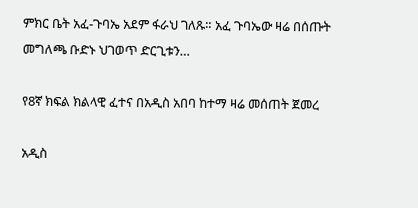ምክር ቤት አፈ-ጉባኤ አደም ፋራህ ገለጹ። አፈ ጉባኤው ዛሬ በሰጡት መግለጫ ቡድኑ ህገወጥ ድርጊቱን…

የ8ኛ ክፍል ክልላዊ ፈተና በአዲስ አበባ ከተማ ዛሬ መሰጠት ጀመረ

አዲስ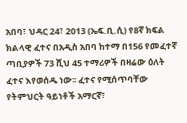አበባ፣ ህዳር 24፣ 2013 (ኤፍ.ቢ.ሲ) የ8ኛ ክፍል ክልላዊ ፈተና በአዲስ አበባ ከተማ በ156 የመፈተኛ ጣቢያዎች 73 ሺህ 45 ተማሪዎች በዛሬው ዕለት ፈተና እየወሰዱ ነው፡፡ ፈተና የሚሰጥባቸው የትምህርት ዓይነቶች አማርኛ፣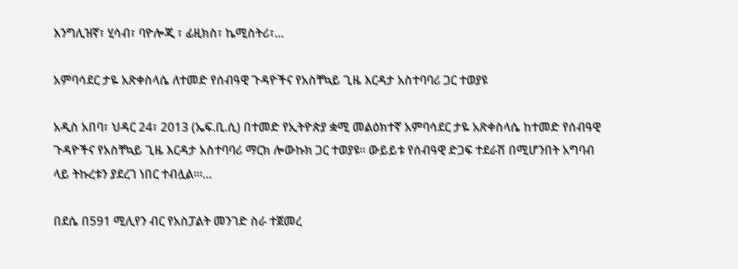እንግሊዝኛ፣ ሂሳብ፣ ባዮሎጂ ፣ ፊዚክስ፣ ኬሚስትሪ፣…

አምባሳደር ታዬ አጽቀስላሴ ለተመድ የሰብዓዊ ጉዳዮችና የአስቸኳይ ጊዜ እርዳታ አስተባባሪ ጋር ተወያዩ

አዲስ አበባ፣ ህዳር 24፣ 2013 (ኤፍ.ቢ.ሲ) በተመድ የኢትዮጵያ ቋሚ መልዕክተኛ አምባሳደር ታዬ አጽቀስላሴ ከተመድ የሰብዓዊ ጉዳዮችና የአስቸኳይ ጊዜ እርዳታ አስተባባሪ ማርክ ሎውኩክ ጋር ተወያዩ፡፡ ውይይቱ የሰብዓዊ ድጋፍ ተደራሽ በሚሆንበት አግባብ ላይ ትኩረቱን ያደረገ ነበር ተብሏል፡፡፡…

በደሴ በ591 ሚሊየን ብር የአስፓልት መንገድ ስራ ተጀመረ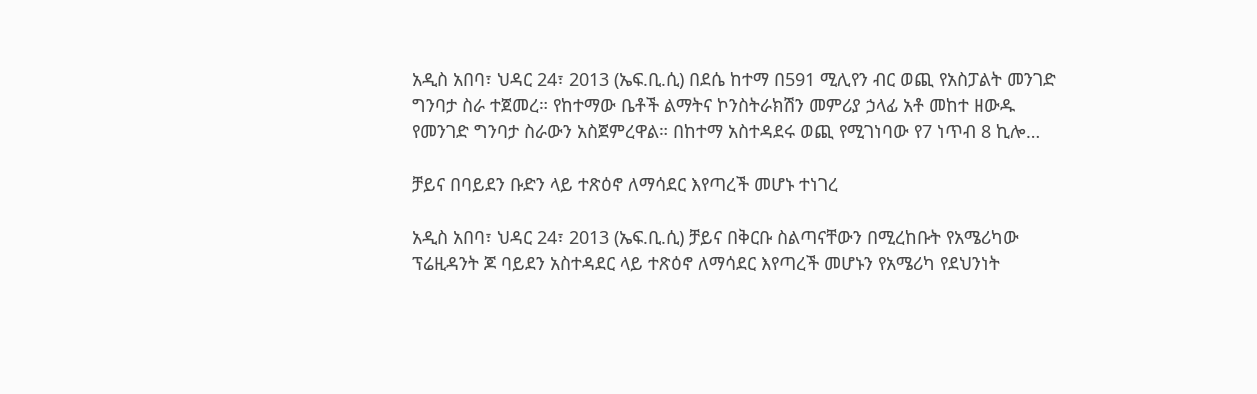አዲስ አበባ፣ ህዳር 24፣ 2013 (ኤፍ.ቢ.ሲ) በደሴ ከተማ በ591 ሚሊየን ብር ወጪ የአስፓልት መንገድ ግንባታ ስራ ተጀመረ። የከተማው ቤቶች ልማትና ኮንስትራክሽን መምሪያ ኃላፊ አቶ መከተ ዘውዱ የመንገድ ግንባታ ስራውን አስጀምረዋል። በከተማ አስተዳደሩ ወጪ የሚገነባው የ7 ነጥብ 8 ኪሎ…

ቻይና በባይደን ቡድን ላይ ተጽዕኖ ለማሳደር እየጣረች መሆኑ ተነገረ

አዲስ አበባ፣ ህዳር 24፣ 2013 (ኤፍ.ቢ.ሲ) ቻይና በቅርቡ ስልጣናቸውን በሚረከቡት የአሜሪካው ፕሬዚዳንት ጆ ባይደን አስተዳደር ላይ ተጽዕኖ ለማሳደር እየጣረች መሆኑን የአሜሪካ የደህንነት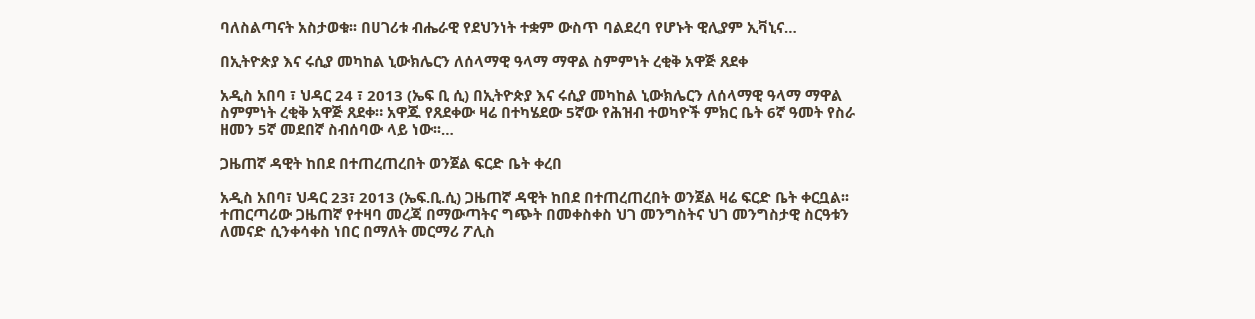ባለስልጣናት አስታወቁ፡፡ በሀገሪቱ ብሔራዊ የደህንነት ተቋም ውስጥ ባልደረባ የሆኑት ዊሊያም ኢቫኒና…

በኢትዮጵያ እና ሩሲያ መካከል ኒውክሌርን ለሰላማዊ ዓላማ ማዋል ስምምነት ረቂቅ አዋጅ ጸደቀ

አዲስ አበባ ፣ ህዳር 24 ፣ 2013 (ኤፍ ቢ ሲ) በኢትዮጵያ እና ሩሲያ መካከል ኒውክሌርን ለሰላማዊ ዓላማ ማዋል ስምምነት ረቂቅ አዋጅ ጸደቀ። አዋጁ የጸደቀው ዛሬ በተካሄደው 5ኛው የሕዝብ ተወካዮች ምክር ቤት 6ኛ ዓመት የስራ ዘመን 5ኛ መደበኛ ስብሰባው ላይ ነው፡፡…

ጋዜጠኛ ዳዊት ከበደ በተጠረጠረበት ወንጀል ፍርድ ቤት ቀረበ

አዲስ አበባ፣ ህዳር 23፣ 2013 (ኤፍ.ቢ.ሲ) ጋዜጠኛ ዳዊት ከበደ በተጠረጠረበት ወንጀል ዛሬ ፍርድ ቤት ቀርቧል፡፡ ተጠርጣሪው ጋዜጠኛ የተዛባ መረጃ በማውጣትና ግጭት በመቀስቀስ ህገ መንግስትና ህገ መንግስታዊ ስርዓቱን ለመናድ ሲንቀሳቀስ ነበር በማለት መርማሪ ፖሊስ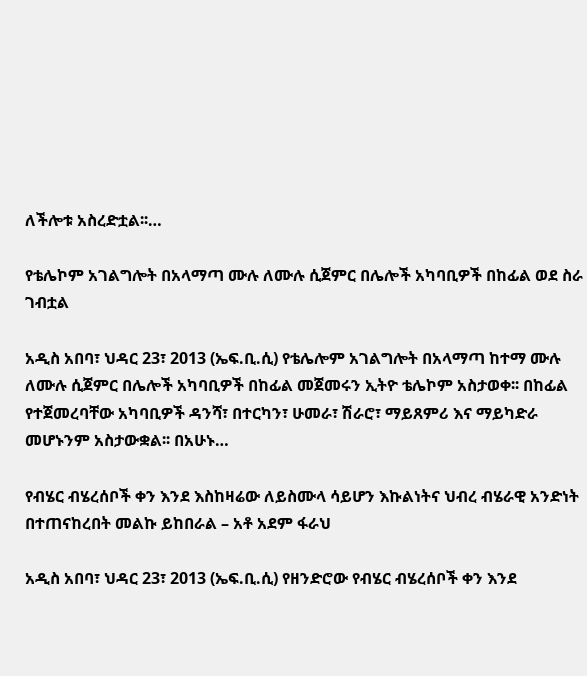ለችሎቱ አስረድቷል፡፡…

የቴሌኮም አገልግሎት በአላማጣ ሙሉ ለሙሉ ሲጀምር በሌሎች አካባቢዎች በከፊል ወደ ስራ ገብቷል

አዲስ አበባ፣ ህዳር 23፣ 2013 (ኤፍ.ቢ.ሲ) የቴሌሎም አገልግሎት በአላማጣ ከተማ ሙሉ ለሙሉ ሲጀምር በሌሎች አካባቢዎች በከፊል መጀመሩን ኢትዮ ቴሌኮም አስታወቀ፡፡ በከፊል የተጀመረባቸው አካባቢዎች ዳንሻ፣ በተርካን፣ ሁመራ፣ ሽራሮ፣ ማይጸምሪ እና ማይካድራ መሆኑንም አስታውቋል፡፡ በአሁኑ…

የብሄር ብሄረሰቦች ቀን እንደ እስከዛሬው ለይስሙላ ሳይሆን እኩልነትና ህብረ ብሄራዊ አንድነት በተጠናከረበት መልኩ ይከበራል – አቶ አደም ፋራህ

አዲስ አበባ፣ ህዳር 23፣ 2013 (ኤፍ.ቢ.ሲ) የዘንድሮው የብሄር ብሄረሰቦች ቀን እንደ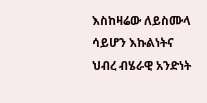እስከዛሬው ለይስሙላ ሳይሆን እኩልነትና ህብረ ብሄራዊ አንድነት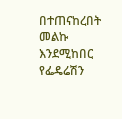በተጠናከረበት መልኩ እንደሚከበር የፌዴሬሽን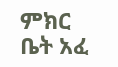ምክር ቤት አፈ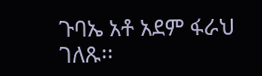ጉባኤ አቶ አደም ፋራህ ገለጹ፡፡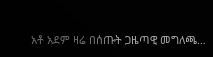አቶ አደም ዛሬ በሰጡት ጋዜጣዊ መግለጫ…